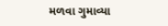મળવા ગુમાવ્યા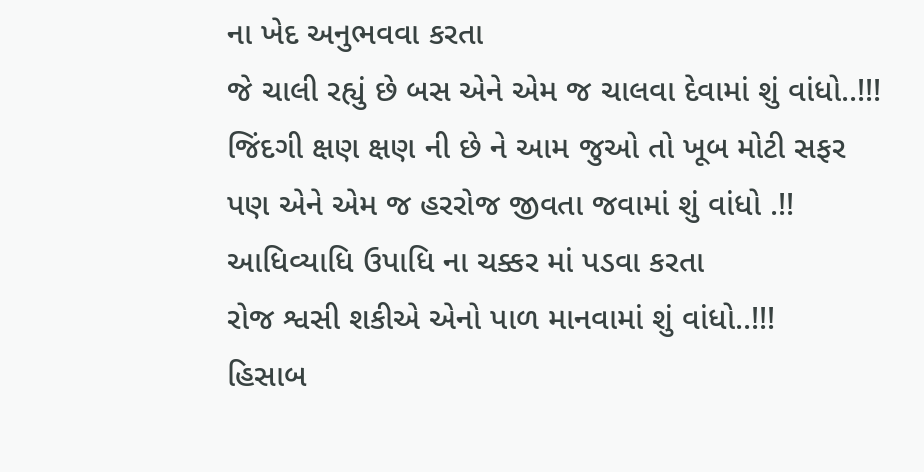ના ખેદ અનુભવવા કરતા
જે ચાલી રહ્યું છે બસ એને એમ જ ચાલવા દેવામાં શું વાંધો..!!!
જિંદગી ક્ષણ ક્ષણ ની છે ને આમ જુઓ તો ખૂબ મોટી સફર
પણ એને એમ જ હરરોજ જીવતા જવામાં શું વાંધો .!!
આધિવ્યાધિ ઉપાધિ ના ચક્કર માં પડવા કરતા
રોજ શ્વસી શકીએ એનો પાળ માનવામાં શું વાંધો..!!!
હિસાબ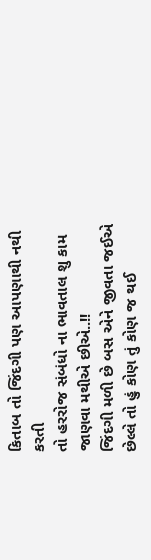કિતાબ તો જિંદગી પણ આપણાથી નથી કરતી
તો હરરોજ સંબંધો ના ભાવતાલ શુ કામ જાણવા મથીએ છીએ..!!
જિંદગી મળી છે બસ એને જીવતા જઈએ
છેલ્લે તો હું કોણ તું કોણ જ થઈ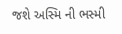જશે અસ્મિ ની ભસ્મી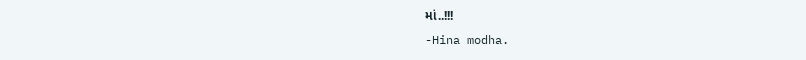માં..!!!
-Hina modha.